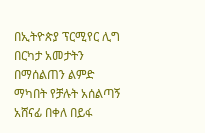በኢትዮጵያ ፕርሚየር ሊግ በርካታ አመታትን በማሰልጠን ልምድ ማካበት የቻሉት አሰልጣኝ አሸናፊ በቀለ በይፋ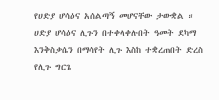የሀድያ ሆሳዕና አሰልጣኝ መሆናቸው ታውቋል ።
ሀድያ ሆሳዕና ሊጉን በተቀላቀሉበት ዓመት ደካማ እንቅስቃሴን በማሳየት ሊጉ እስከ ተቋረጠበት ድረስ የሊጉ ግርጌ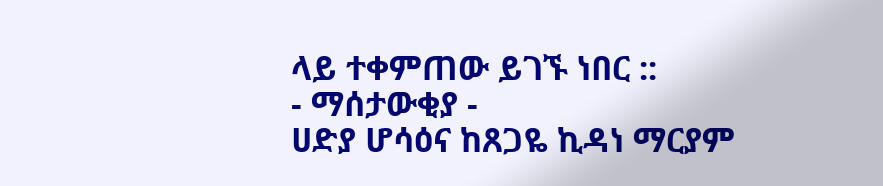ላይ ተቀምጠው ይገኙ ነበር ::
- ማሰታውቂያ -
ሀድያ ሆሳዕና ከጸጋዬ ኪዳነ ማርያም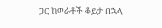ጋር ከወራቶች ቆይታ በኋላ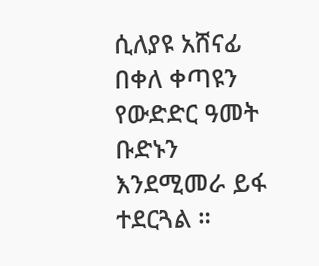ሲለያዩ አሸናፊ በቀለ ቀጣዩን የውድድር ዓመት ቡድኑን እንደሚመራ ይፋ ተደርጓል ።